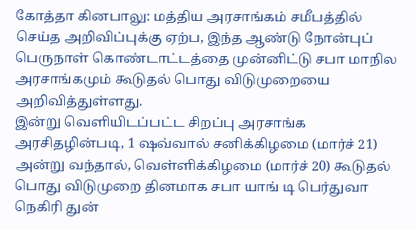கோத்தா கினபாலு: மத்திய அரசாங்கம் சமீபத்தில் செய்த அறிவிப்புக்கு ஏற்ப, இந்த ஆண்டு நோன்புப் பெருநாள் கொண்டாட்டத்தை முன்னிட்டு சபா மாநில அரசாங்கமும் கூடுதல் பொது விடுமுறையை அறிவித்துள்ளது.
இன்று வெளியிடப்பட்ட சிறப்பு அரசாங்க அரசிதழின்படி, 1 ஷவ்வால் சனிக்கிழமை (மார்ச் 21) அன்று வந்தால், வெள்ளிக்கிழமை (மார்ச் 20) கூடுதல் பொது விடுமுறை தினமாக சபா யாங் டி பெர்துவா நெகிரி துன்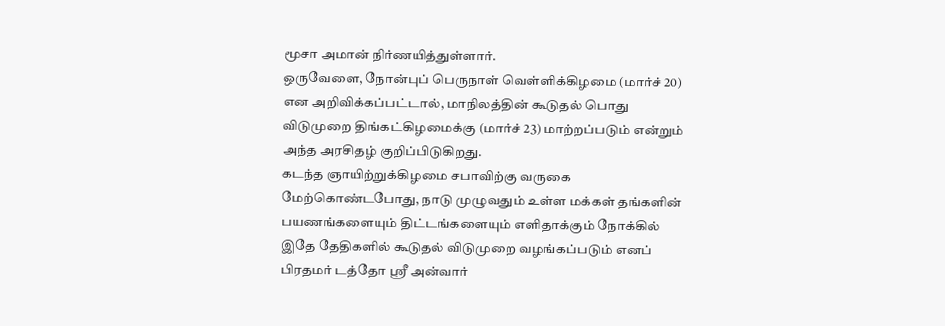மூசா அமான் நிர்ணயித்துள்ளார்.
ஒருவேளை, நோன்புப் பெருநாள் வெள்ளிக்கிழமை (மார்ச் 20) என அறிவிக்கப்பட்டால், மாநிலத்தின் கூடுதல் பொது விடுமுறை திங்கட்கிழமைக்கு (மார்ச் 23) மாற்றப்படும் என்றும் அந்த அரசிதழ் குறிப்பிடுகிறது.
கடந்த ஞாயிற்றுக்கிழமை சபாவிற்கு வருகை மேற்கொண்டபோது, நாடு முழுவதும் உள்ள மக்கள் தங்களின் பயணங்களையும் திட்டங்களையும் எளிதாக்கும் நோக்கில் இதே தேதிகளில் கூடுதல் விடுமுறை வழங்கப்படும் எனப் பிரதமர் டத்தோ ஸ்ரீ அன்வார்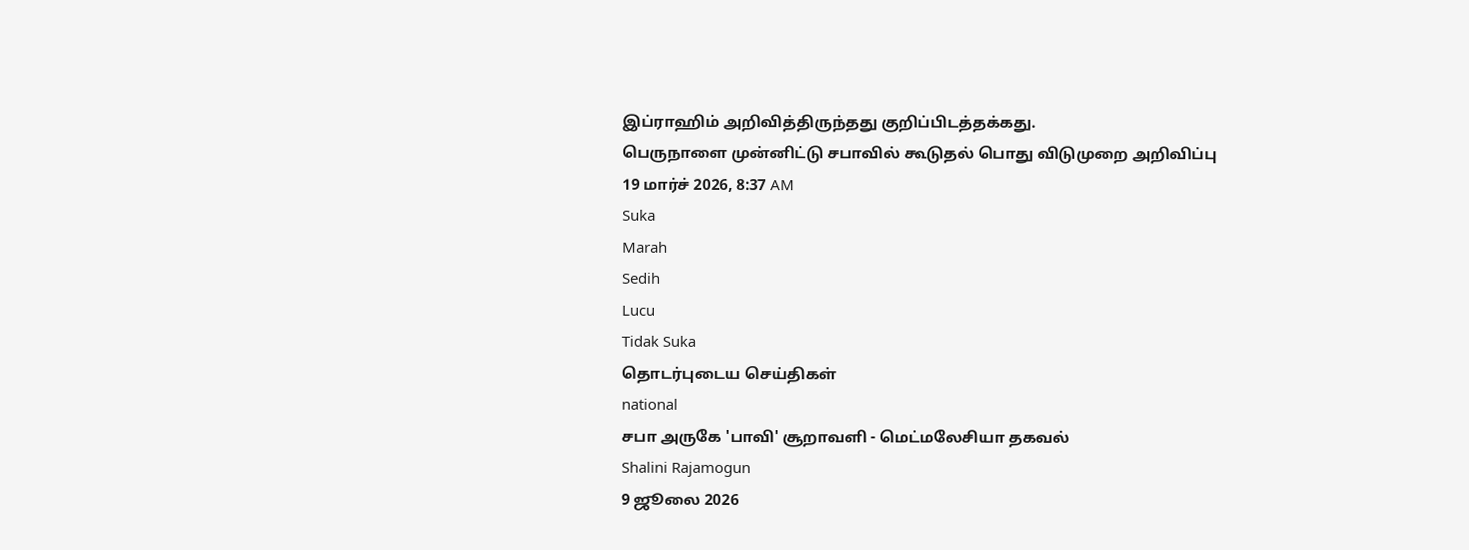இப்ராஹிம் அறிவித்திருந்தது குறிப்பிடத்தக்கது.
பெருநாளை முன்னிட்டு சபாவில் கூடுதல் பொது விடுமுறை அறிவிப்பு
19 மார்ச் 2026, 8:37 AM
Suka
Marah
Sedih
Lucu
Tidak Suka
தொடர்புடைய செய்திகள்
national
சபா அருகே 'பாவி' சூறாவளி - மெட்மலேசியா தகவல்
Shalini Rajamogun
9 ஜூலை 2026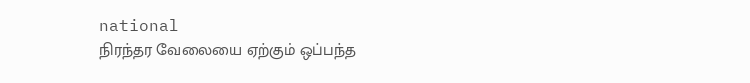national
நிரந்தர வேலையை ஏற்கும் ஒப்பந்த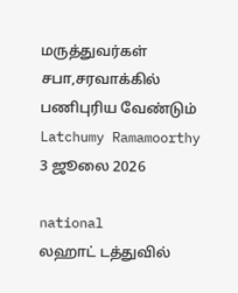மருத்துவர்கள் சபா,சரவாக்கில் பணிபுரிய வேண்டும்
Latchumy Ramamoorthy
3 ஜூலை 2026

national
லஹாட் டத்துவில்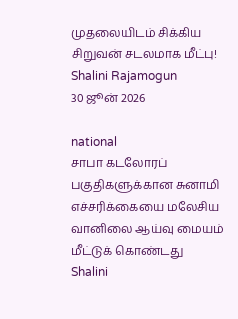முதலையிடம் சிக்கிய சிறுவன் சடலமாக மீட்பு!
Shalini Rajamogun
30 ஜூன் 2026

national
சாபா கடலோரப் பகுதிகளுக்கான சுனாமி எச்சரிக்கையை மலேசிய வானிலை ஆய்வு மையம் மீட்டுக் கொண்டது
Shalini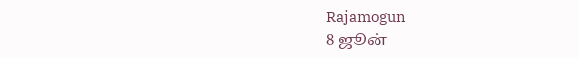Rajamogun
8 ஜூன்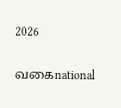2026

வகைnational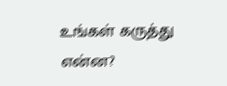உங்கள் கருத்து என்ன?